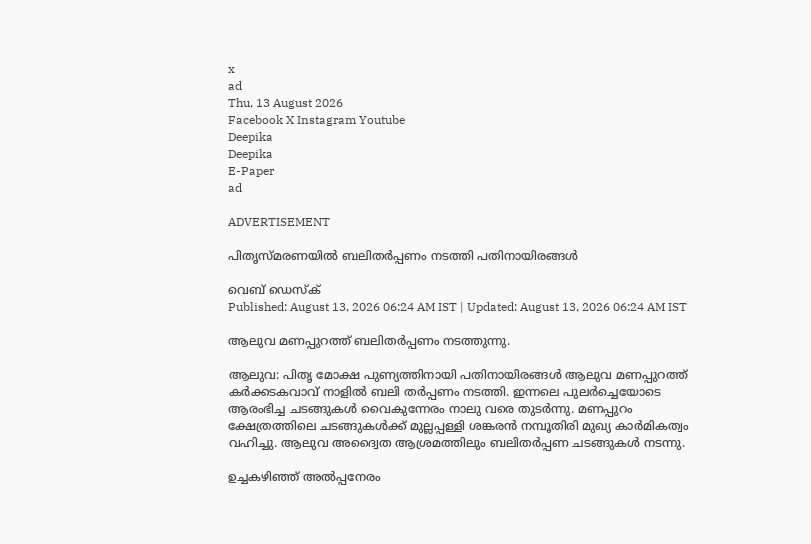x
ad
Thu, 13 August 2026
Facebook X Instagram Youtube
Deepika
Deepika
E-Paper
ad

ADVERTISEMENT

പിതൃസ്മരണയിൽ ബലിതർപ്പണം നടത്തി പതിനായിരങ്ങൾ

വെബ് ഡെസ്ക്
Published: August 13, 2026 06:24 AM IST | Updated: August 13, 2026 06:24 AM IST

ആലുവ മണപ്പുറത്ത് ബലിതര്‍പ്പണം നടത്തുന്നു.

ആലുവ: പിതൃ മോക്ഷ പുണ്യത്തിനായി പതിനായിരങ്ങൾ ആലുവ മണപ്പുറത്ത് കർക്കടകവാവ് നാളിൽ ബലി തർപ്പണം നടത്തി. ഇന്നലെ പുലർച്ചെയോടെ ആരംഭിച്ച ചടങ്ങുകൾ വൈകുന്നേരം നാലു വരെ തുടർന്നു. മണപ്പുറം ക്ഷേത്രത്തിലെ ചടങ്ങുകൾക്ക് മുല്ലപ്പള്ളി ശങ്കരൻ നമ്പൂതിരി മുഖ്യ കാർമികത്വം വഹിച്ചു. ആലുവ അദ്വൈത ആശ്രമത്തിലും ബലിതർപ്പണ ചടങ്ങുകൾ നടന്നു.

ഉച്ചകഴിഞ്ഞ് അൽപ്പനേരം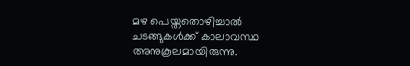മഴ പെയ്തതൊഴിച്ചാൽ ചടങ്ങുകൾക്ക് കാലാവസ്ഥ അനുകൂലമായിരുന്നു.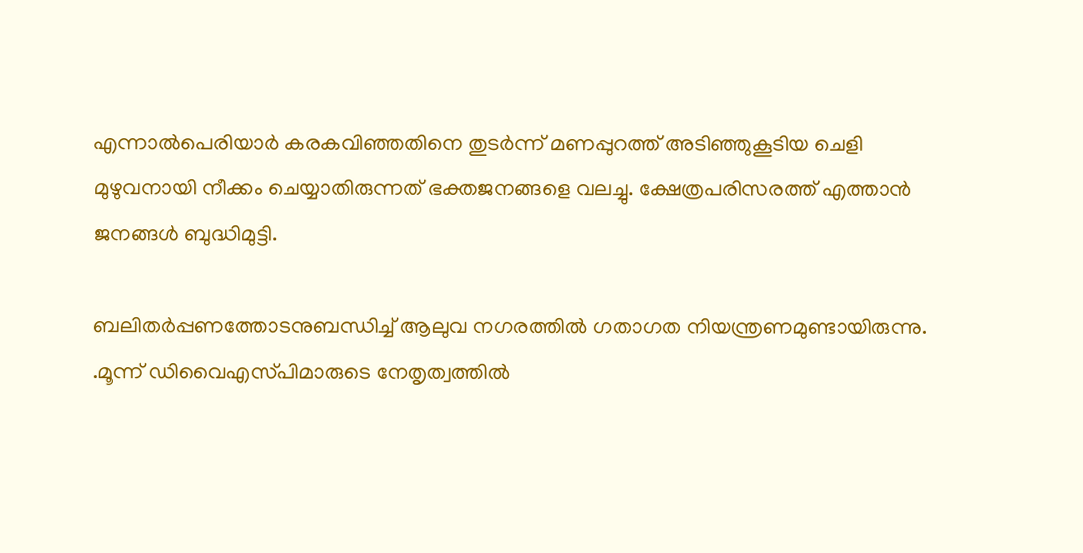എന്നാൽപെരിയാർ കരകവിഞ്ഞതിനെ തുടർന്ന് മണപ്പുറത്ത് അടിഞ്ഞുകൂടിയ ചെളി മുഴുവനായി നീക്കം ചെയ്യാതിരുന്നത് ഭക്തജനങ്ങളെ വലച്ചു. ക്ഷേത്രപരിസരത്ത് എത്താൻ ജനങ്ങൾ ബുദ്ധിമുട്ടി.

ബലിതര്‍പ്പണത്തോടനുബന്ധിച്ച് ആലുവ നഗരത്തിൽ ഗതാഗത നിയന്ത്രണമുണ്ടായിരുന്നു. .മൂന്ന് ഡിവൈഎസ്‍പിമാരുടെ നേതൃത്വത്തിൽ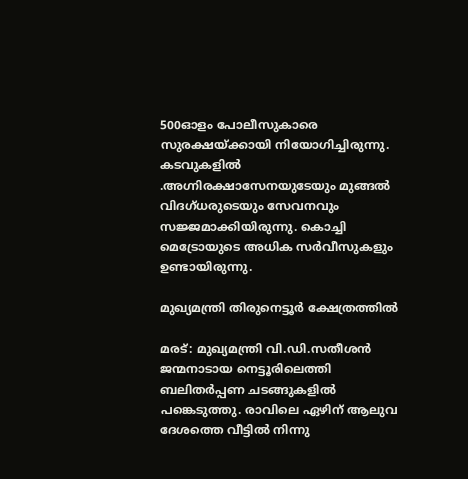500ഓളം പോലീസുകാരെ സുരക്ഷയ്ക്കായി നിയോഗിച്ചിരുന്നു. കടവുകളിൽ .അഗ്നിരക്ഷാസേനയുടേയും മുങ്ങൽ വിദഗ്ധരുടെയും സേവനവും സജ്ജമാക്കിയിരുന്നു. കൊച്ചി മെട്രോയുടെ അധിക സർവീസുകളും ഉണ്ടായിരുന്നു.

മുഖ്യമന്ത്രി തിരുനെട്ടൂർ ക്ഷേത്രത്തിൽ

മരട്: മുഖ്യമന്ത്രി വി.ഡി.സതീശൻ ജന്മനാടായ നെട്ടൂരിലെത്തി ബലിതർപ്പണ ചടങ്ങുകളിൽ പങ്കെടുത്തു. രാവിലെ ഏഴിന് ആലുവ ദേശത്തെ വീട്ടിൽ നിന്നു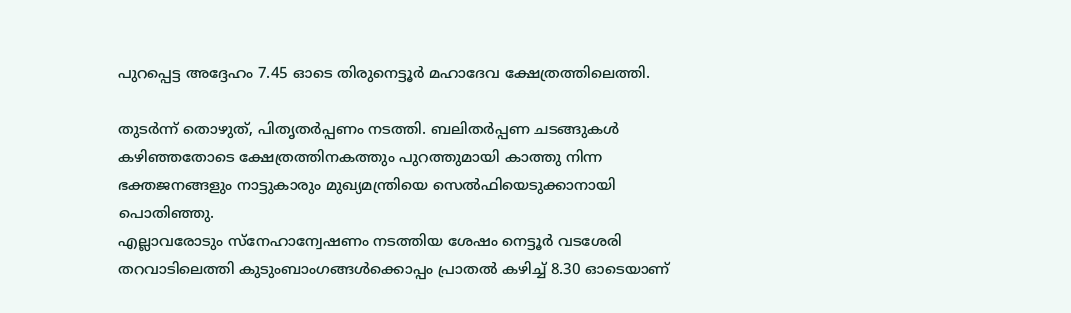പുറപ്പെട്ട അദ്ദേഹം 7.45 ഓടെ തിരുനെട്ടൂർ മഹാദേവ ക്ഷേത്രത്തിലെത്തി.

തുടർന്ന് തൊഴുത്, പിതൃതർപ്പണം നടത്തി. ബലിതർപ്പണ ചടങ്ങുകൾ കഴിഞ്ഞതോടെ ക്ഷേത്രത്തിനകത്തും പുറത്തുമായി കാത്തു നിന്ന ഭക്തജനങ്ങളും നാട്ടുകാരും മുഖ്യമന്ത്രിയെ സെൽഫിയെടുക്കാനായി പൊതിഞ്ഞു.
എല്ലാവരോടും സ്‌നേഹാന്വേഷണം നടത്തിയ ശേഷം നെട്ടൂർ വടശേരി തറവാടിലെത്തി കുടുംബാംഗങ്ങൾക്കൊപ്പം പ്രാതൽ കഴിച്ച് 8.30 ഓടെയാണ്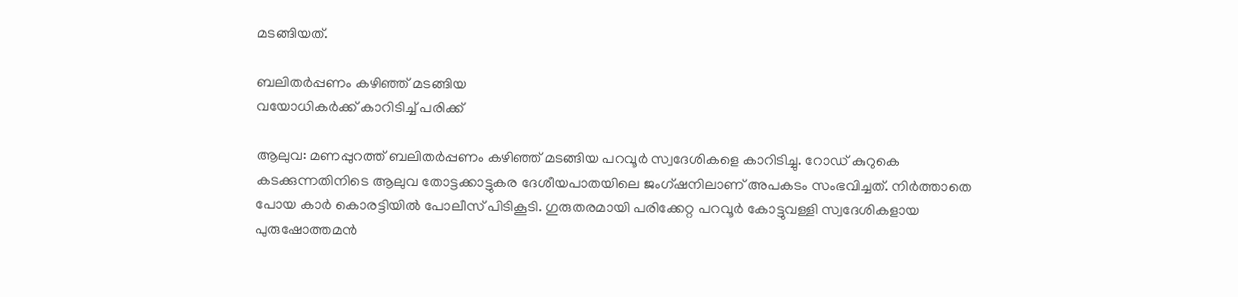മടങ്ങിയത്.

ബലിതർപ്പണം കഴിഞ്ഞ് മടങ്ങിയ
വയോധികർക്ക് കാറിടിച്ച് പരിക്ക്

ആലുവ: മണപ്പുറത്ത് ബലിതർപ്പണം കഴിഞ്ഞ് മടങ്ങിയ പറവൂർ സ്വദേശികളെ കാറിടിച്ചു. റോഡ് കുറുകെ കടക്കുന്നതിനിടെ ആലുവ തോട്ടക്കാട്ടുകര ദേശീയപാതയിലെ ജംഗ്ഷനിലാണ് അപകടം സംഭവിച്ചത്. നിർത്താതെ പോയ കാർ കൊരട്ടിയിൽ പോലീസ് പിടികൂടി. ഗുരുതരമായി പരിക്കേറ്റ പറവൂർ കോട്ടുവള്ളി സ്വദേശികളായ പുരുഷോത്തമൻ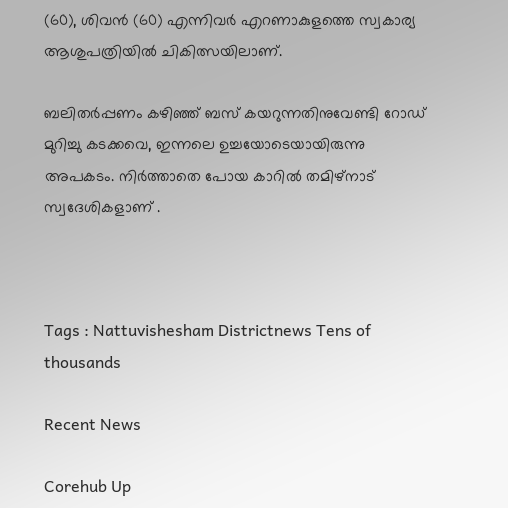(60), ശിവൻ (60) എന്നിവർ എറണാകുളത്തെ സ്വകാര്യ ആശുപത്രിയിൽ ചികിത്സയിലാണ്.

ബലിതർപ്പണം കഴിഞ്ഞ് ബസ് കയറുന്നതിനുവേണ്ടി റോഡ് മുറിച്ചു കടക്കവെ, ഇന്നലെ ഉച്ചയോടെയായിരുന്നു അപകടം. നിർത്താതെ പോയ കാറിൽ തമിഴ്നാട് സ്വദേശികളാണ് .



Tags : Nattuvishesham Districtnews Tens of thousands

Recent News

Corehub Up